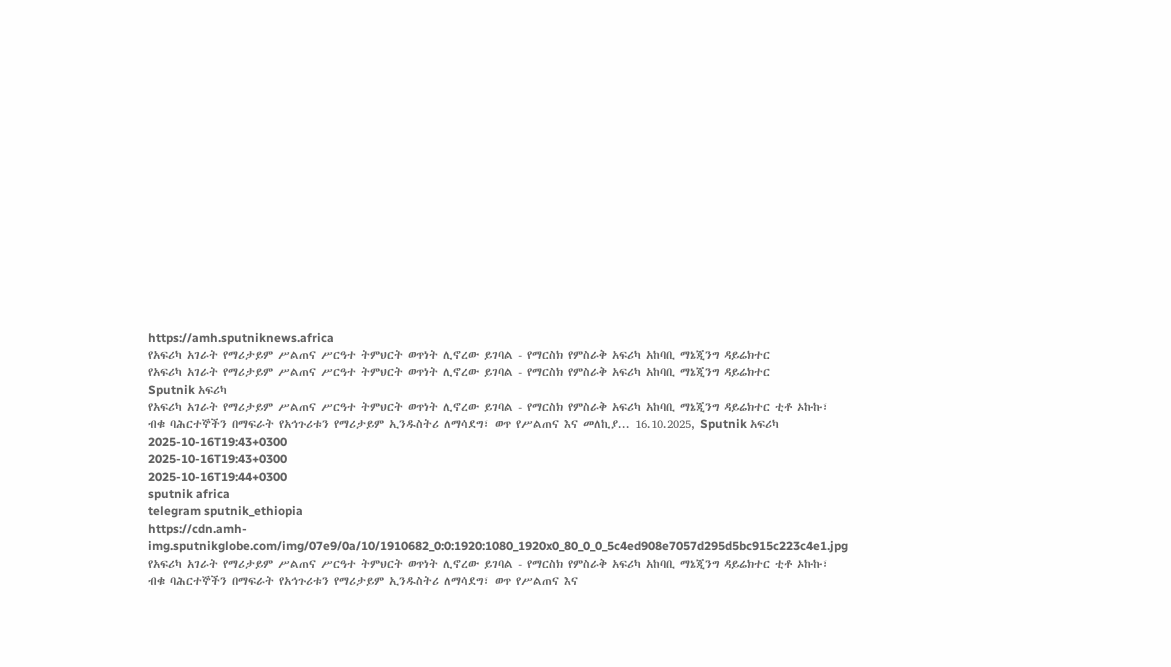https://amh.sputniknews.africa
የአፍሪካ አገራት የማሪታይም ሥልጠና ሥርዓተ ትምህርት ወጥነት ሊኖረው ይገባል - የማርስክ የምስራቅ አፍሪካ አከባቢ ማኔጂንግ ዳይሬክተር
የአፍሪካ አገራት የማሪታይም ሥልጠና ሥርዓተ ትምህርት ወጥነት ሊኖረው ይገባል - የማርስክ የምስራቅ አፍሪካ አከባቢ ማኔጂንግ ዳይሬክተር
Sputnik አፍሪካ
የአፍሪካ አገራት የማሪታይም ሥልጠና ሥርዓተ ትምህርት ወጥነት ሊኖረው ይገባል - የማርስክ የምስራቅ አፍሪካ አከባቢ ማኔጂንግ ዳይሬክተር ቲቶ ኦኩኩ፣ ብቁ ባሕርተኞችን በማፍራት የአኅጉሪቱን የማሪታይም ኢንዱስትሪ ለማሳደግ፣ ወጥ የሥልጠና እና መለኪያ... 16.10.2025, Sputnik አፍሪካ
2025-10-16T19:43+0300
2025-10-16T19:43+0300
2025-10-16T19:44+0300
sputnik africa
telegram sputnik_ethiopia
https://cdn.amh-img.sputnikglobe.com/img/07e9/0a/10/1910682_0:0:1920:1080_1920x0_80_0_0_5c4ed908e7057d295d5bc915c223c4e1.jpg
የአፍሪካ አገራት የማሪታይም ሥልጠና ሥርዓተ ትምህርት ወጥነት ሊኖረው ይገባል - የማርስክ የምስራቅ አፍሪካ አከባቢ ማኔጂንግ ዳይሬክተር ቲቶ ኦኩኩ፣ ብቁ ባሕርተኞችን በማፍራት የአኅጉሪቱን የማሪታይም ኢንዱስትሪ ለማሳደግ፣ ወጥ የሥልጠና እና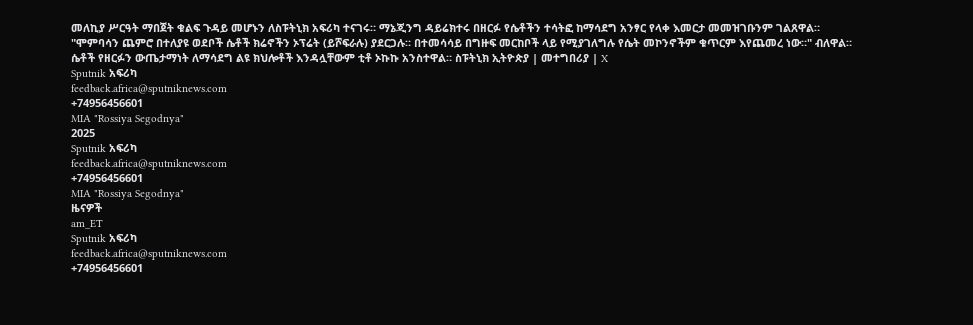መለኪያ ሥርዓት ማበጀት ቁልፍ ጉዳይ መሆኑን ለስፑትኒክ አፍሪካ ተናገሩ። ማኔጂንግ ዳይሬክተሩ በዘርፉ የሴቶችን ተሳትፎ ከማሳደግ አንፃር የላቀ እመርታ መመዝገቡንም ገልጸዋል። "ሞምባሳን ጨምሮ በተለያዩ ወደቦች ሴቶች ክሬኖችን ኦፕሬት (ይሾፍራሉ) ያደርጋሉ። በተመሳሳይ በግዙፍ መርከቦች ላይ የሚያገለግሉ የሴት መኮንኖችም ቁጥርም እየጨመረ ነው።" ብለዋል። ሴቶች የዘርፉን ውጤታማነት ለማሳደግ ልዩ ክህሎቶች እንዳሏቸውም ቲቶ ኦኩኩ አንስተዋል። ስፑትኒክ ኢትዮጵያ | መተግበሪያ | X
Sputnik አፍሪካ
feedback.africa@sputniknews.com
+74956456601
MIA "Rossiya Segodnya"
2025
Sputnik አፍሪካ
feedback.africa@sputniknews.com
+74956456601
MIA "Rossiya Segodnya"
ዜናዎች
am_ET
Sputnik አፍሪካ
feedback.africa@sputniknews.com
+74956456601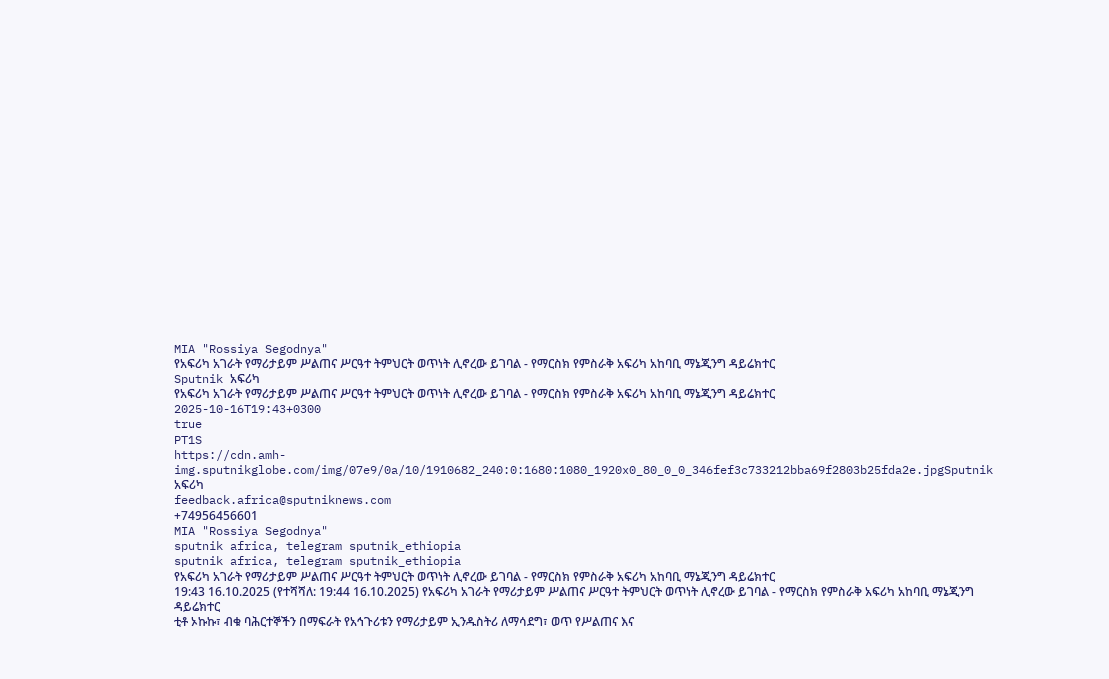MIA "Rossiya Segodnya"
የአፍሪካ አገራት የማሪታይም ሥልጠና ሥርዓተ ትምህርት ወጥነት ሊኖረው ይገባል - የማርስክ የምስራቅ አፍሪካ አከባቢ ማኔጂንግ ዳይሬክተር
Sputnik አፍሪካ
የአፍሪካ አገራት የማሪታይም ሥልጠና ሥርዓተ ትምህርት ወጥነት ሊኖረው ይገባል - የማርስክ የምስራቅ አፍሪካ አከባቢ ማኔጂንግ ዳይሬክተር
2025-10-16T19:43+0300
true
PT1S
https://cdn.amh-img.sputnikglobe.com/img/07e9/0a/10/1910682_240:0:1680:1080_1920x0_80_0_0_346fef3c733212bba69f2803b25fda2e.jpgSputnik አፍሪካ
feedback.africa@sputniknews.com
+74956456601
MIA "Rossiya Segodnya"
sputnik africa, telegram sputnik_ethiopia
sputnik africa, telegram sputnik_ethiopia
የአፍሪካ አገራት የማሪታይም ሥልጠና ሥርዓተ ትምህርት ወጥነት ሊኖረው ይገባል - የማርስክ የምስራቅ አፍሪካ አከባቢ ማኔጂንግ ዳይሬክተር
19:43 16.10.2025 (የተሻሻለ: 19:44 16.10.2025) የአፍሪካ አገራት የማሪታይም ሥልጠና ሥርዓተ ትምህርት ወጥነት ሊኖረው ይገባል - የማርስክ የምስራቅ አፍሪካ አከባቢ ማኔጂንግ ዳይሬክተር
ቲቶ ኦኩኩ፣ ብቁ ባሕርተኞችን በማፍራት የአኅጉሪቱን የማሪታይም ኢንዱስትሪ ለማሳደግ፣ ወጥ የሥልጠና እና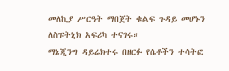መለኪያ ሥርዓት ማበጀት ቁልፍ ጉዳይ መሆኑን ለስፑትኒክ አፍሪካ ተናገሩ።
ማኔጂንግ ዳይሬክተሩ በዘርፉ የሴቶችን ተሳትፎ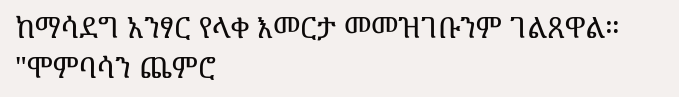ከማሳደግ አንፃር የላቀ እመርታ መመዝገቡንም ገልጸዋል።
"ሞምባሳን ጨምሮ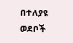በተለያዩ ወደቦች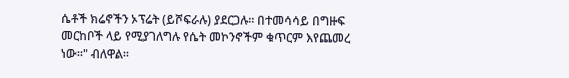ሴቶች ክሬኖችን ኦፕሬት (ይሾፍራሉ) ያደርጋሉ። በተመሳሳይ በግዙፍ መርከቦች ላይ የሚያገለግሉ የሴት መኮንኖችም ቁጥርም እየጨመረ ነው።" ብለዋል።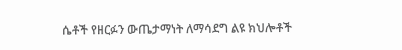ሴቶች የዘርፉን ውጤታማነት ለማሳደግ ልዩ ክህሎቶች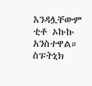እንዳሏቸውም ቲቶ ኦኩኩ አንስተዋል።
ስፑትኒክ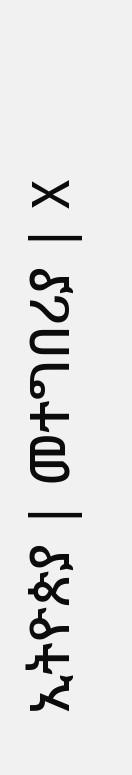ኢትዮጵያ | መተግበሪያ | X